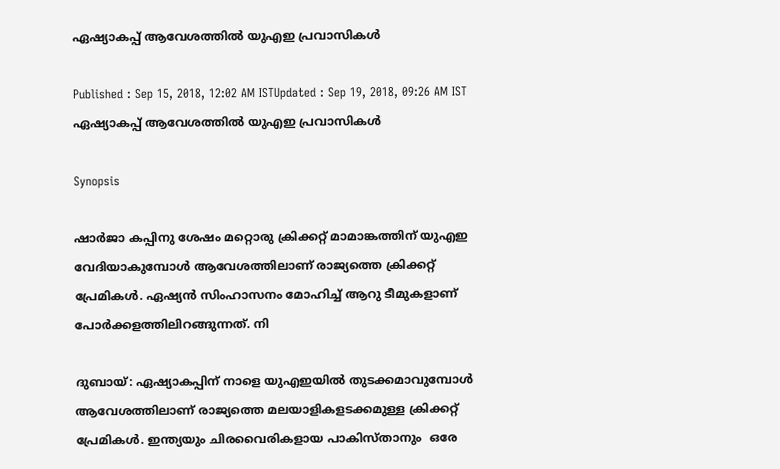ഏഷ്യാകപ്പ് ആവേശത്തില്‍ യുഎഇ പ്രവാസികള്‍

Published : Sep 15, 2018, 12:02 AM ISTUpdated : Sep 19, 2018, 09:26 AM IST
ഏഷ്യാകപ്പ് ആവേശത്തില്‍ യുഎഇ പ്രവാസികള്‍

Synopsis

ഷാര്‍ജാ കപ്പിനു ശേഷം മറ്റൊരു ക്രിക്കറ്റ് മാമാങ്കത്തിന് യുഎഇ വേദിയാകുമ്പോള്‍ ആവേശത്തിലാണ് രാജ്യത്തെ ക്രിക്കറ്റ് പ്രേമികള്‍. ഏഷ്യന്‍ സിംഹാസനം മോഹിച്ച് ആറു ടീമുകളാണ് പോര്‍ക്കളത്തിലിറങ്ങുന്നത്. നി

ദുബായ്: ഏഷ്യാകപ്പിന് നാളെ യുഎഇയില്‍ തുടക്കമാവുമ്പോള്‍ ആവേശത്തിലാണ് രാജ്യത്തെ മലയാളികളടക്കമുള്ള ക്രിക്കറ്റ് പ്രേമികള്‍. ഇന്ത്യയും ചിരവൈരികളായ പാകിസ്താനും  ഒരേ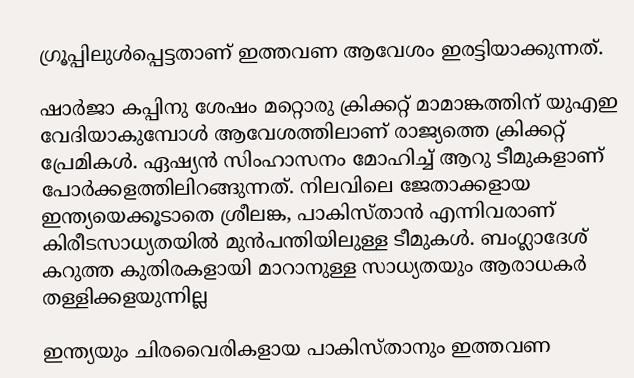ഗ്രൂപ്പിലുള്‍പ്പെട്ടതാണ് ഇത്തവണ ആവേശം ഇരട്ടിയാക്കുന്നത്.

ഷാര്‍ജാ കപ്പിനു ശേഷം മറ്റൊരു ക്രിക്കറ്റ് മാമാങ്കത്തിന് യുഎഇ വേദിയാകുമ്പോള്‍ ആവേശത്തിലാണ് രാജ്യത്തെ ക്രിക്കറ്റ് പ്രേമികള്‍. ഏഷ്യന്‍ സിംഹാസനം മോഹിച്ച് ആറു ടീമുകളാണ് പോര്‍ക്കളത്തിലിറങ്ങുന്നത്. നിലവിലെ ജേതാക്കളായ ഇന്ത്യയെക്കൂടാതെ ശ്രീലങ്ക, പാകിസ്താന്‍ എന്നിവരാണ് കിരീടസാധ്യതയില്‍ മുന്‍പന്തിയിലുള്ള ടീമുകള്‍. ബംഗ്ലാദേശ് കറുത്ത കുതിരകളായി മാറാനുള്ള സാധ്യതയും ആരാധകര്‍ തള്ളിക്കളയുന്നില്ല

ഇന്ത്യയും ചിരവൈരികളായ പാകിസ്താനും ഇത്തവണ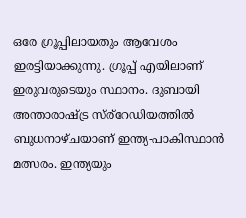ഒരേ ഗ്രൂപ്പിലായതും ആവേശം ഇരട്ടിയാക്കുന്നു. ഗ്രൂപ്പ് എയിലാണ് ഇരുവരുടെയും സ്ഥാനം. ദുബായി അന്താരാഷ്ട്ര സ്ര്റേഡിയത്തില്‍ ബുധനാഴ്ചയാണ് ഇന്ത്യ-പാകിസ്ഥാന്‍ മത്സരം. ഇന്ത്യയും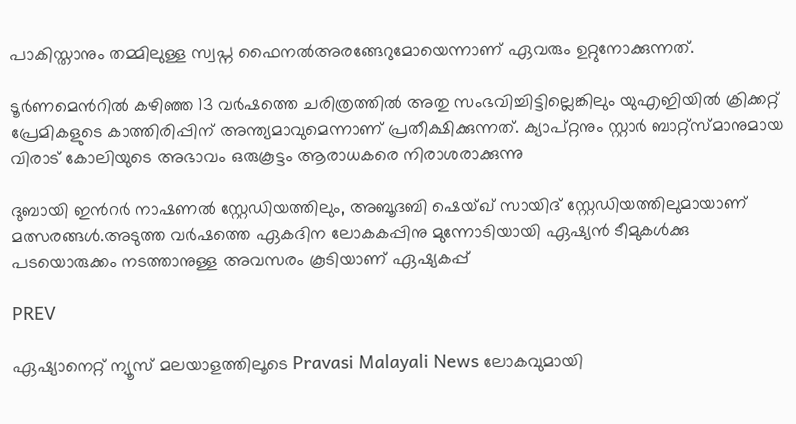പാകിസ്താനും തമ്മിലുള്ള സ്വപ്ന ഫൈനല്‍അരങ്ങേറുമോയെന്നാണ് ഏവരും ഉറ്റുനോക്കുന്നത്.

ടൂര്‍ണമെന്‍റില്‍ കഴിഞ്ഞ 13 വര്‍ഷത്തെ ചരിത്രത്തില്‍ അതു സംഭവിച്ചിട്ടില്ലെങ്കിലും യുഎഇിയില്‍ ക്രിക്കറ്റ് പ്രേമികളുടെ കാത്തിരിപ്പിന് അന്ത്യമാവുമെന്നാണ് പ്രതീക്ഷിക്കുന്നത്. ക്യാപ്റ്റനും സ്റ്റാര്‍ ബാറ്റ്‌സ്മാനുമായ വിരാട് കോലിയുടെ അഭാവം ഒരുകൂട്ടം ആരാധകരെ നിരാശരാക്കുന്നു

ദുബായി ഇന്‍റര്‍ നാഷണല്‍ സ്റ്റേഡിയത്തിലും, അബൂദബി ഷെയ്ഖ് സായിദ് സ്റ്റേഡിയത്തിലുമായാണ് മത്സരങ്ങള്‍.അടുത്ത വര്‍ഷത്തെ ഏകദിന ലോകകപ്പിനു മുന്നോടിയായി ഏഷ്യന്‍ ടീമുകള്‍ക്കു പടയൊരുക്കം നടത്താനുള്ള അവസരം കൂടിയാണ് ഏഷ്യകപ്പ്

PREV

ഏഷ്യാനെറ്റ് ന്യൂസ് മലയാളത്തിലൂടെ Pravasi Malayali News ലോകവുമായി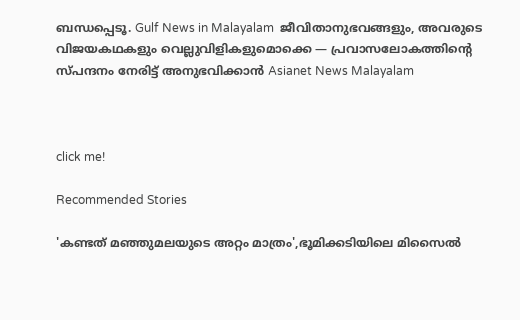ബന്ധപ്പെടൂ. Gulf News in Malayalam  ജീവിതാനുഭവങ്ങളും, അവരുടെ വിജയകഥകളും വെല്ലുവിളികളുമൊക്കെ — പ്രവാസലോകത്തിന്റെ സ്പന്ദനം നേരിട്ട് അനുഭവിക്കാൻ Asianet News Malayalam



click me!

Recommended Stories

'കണ്ടത് മഞ്ഞുമലയുടെ അറ്റം മാത്രം',ഭൂമിക്കടിയിലെ മിസൈൽ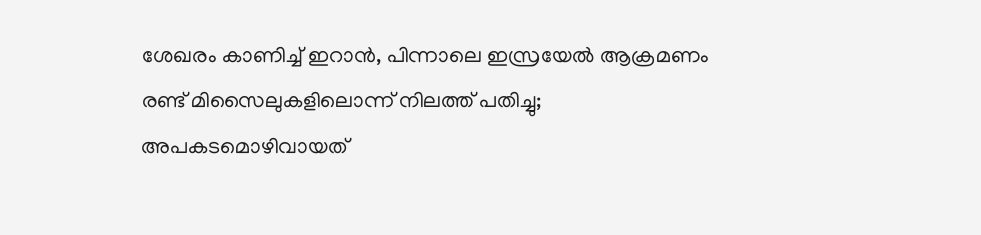ശേഖരം കാണിച്ച് ഇറാൻ, പിന്നാലെ ഇസ്രയേൽ ആക്രമണം
രണ്ട് മിസൈലുകളിലൊന്ന് നിലത്ത് പതിച്ചു; അപകടമൊഴിവായത്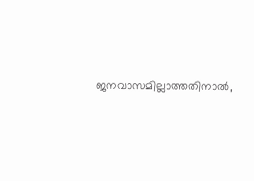ജനവാസമില്ലാത്തതിനാൽ,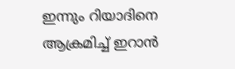ഇന്നും റിയാദിനെ ആക്രമിച്ച് ഇറാൻ